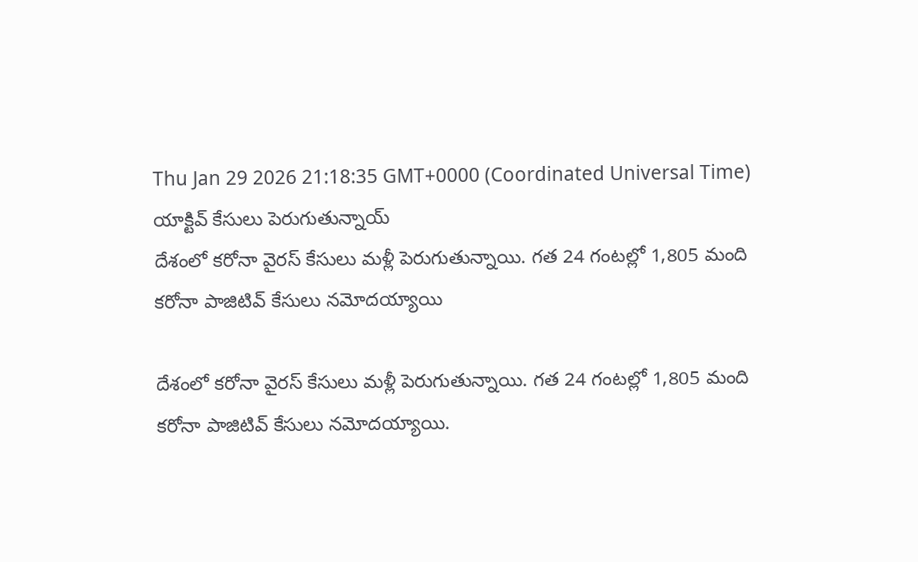Thu Jan 29 2026 21:18:35 GMT+0000 (Coordinated Universal Time)
యాక్టివ్ కేసులు పెరుగుతున్నాయ్
దేశంలో కరోనా వైరస్ కేసులు మళ్లీ పెరుగుతున్నాయి. గత 24 గంటల్లో 1,805 మంది కరోనా పాజిటివ్ కేసులు నమోదయ్యాయి

దేశంలో కరోనా వైరస్ కేసులు మళ్లీ పెరుగుతున్నాయి. గత 24 గంటల్లో 1,805 మంది కరోనా పాజిటివ్ కేసులు నమోదయ్యాయి.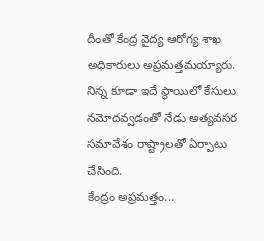దీంతో కేంద్ర వైద్య ఆరోగ్య శాఖ అధికారులు అప్రమత్తమయ్యారు. నిన్న కూడా ఇదే స్థాయిలో కేసులు నమోదవ్వడంతో నేడు అత్యవసర సమావేశం రాష్ట్రాలతో ఏర్పాటు చేసింది.
కేంద్రం అప్రమత్తం...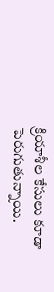క్రియాశీల కేసులు కూడా పెరుగుతున్నాయి.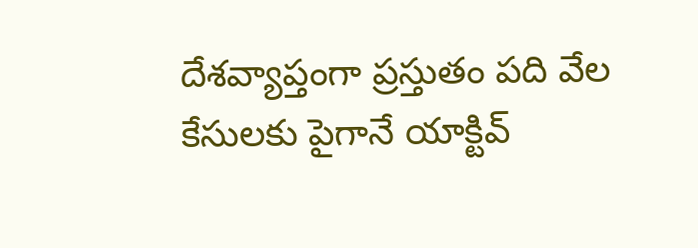దేశవ్యాప్తంగా ప్రస్తుతం పది వేల కేసులకు పైగానే యాక్టివ్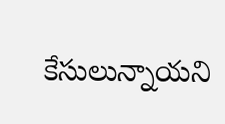కేసులున్నాయని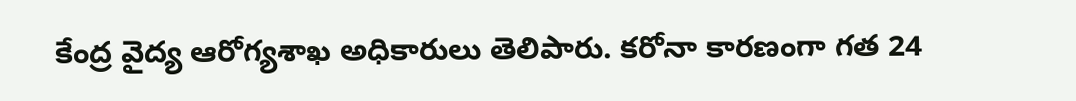కేంద్ర వైద్య ఆరోగ్యశాఖ అధికారులు తెలిపారు. కరోనా కారణంగా గత 24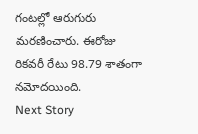గంటల్లో ఆరుగురు మరణించారు. ఈరోజు రికవరీ రేటు 98.79 శాతంగా నమోదయింది.
Next Story